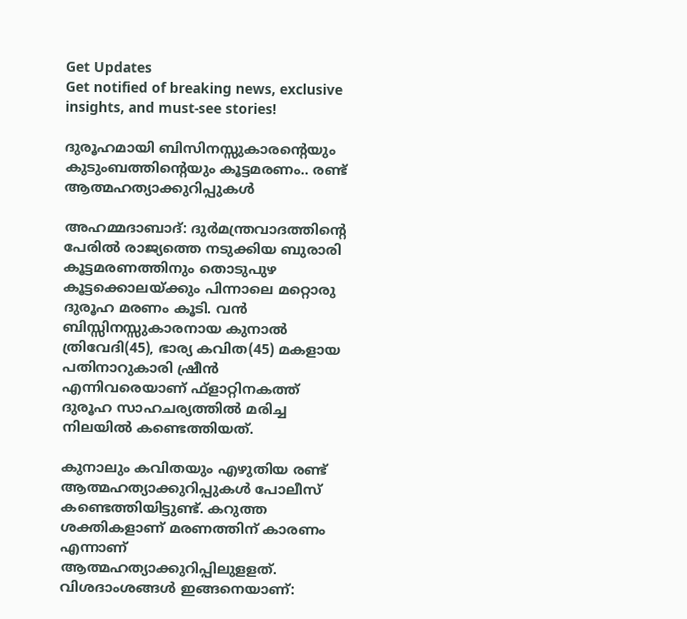Get Updates
Get notified of breaking news, exclusive insights, and must-see stories!

ദുരൂഹമായി ബിസിനസ്സുകാരന്റെയും കുടുംബത്തിന്റെയും കൂട്ടമരണം.. രണ്ട് ആത്മഹത്യാക്കുറിപ്പുകൾ

അഹമ്മദാബാദ്: ദുര്‍മന്ത്രവാദത്തിന്റെ പേരില്‍ രാജ്യത്തെ നടുക്കിയ ബുരാരി കൂട്ടമരണത്തിനും തൊടുപുഴ കൂട്ടക്കൊലയ്ക്കും പിന്നാലെ മറ്റൊരു ദുരൂഹ മരണം കൂടി. വന്‍ ബിസ്സിനസ്സുകാരനായ കുനാല്‍ ത്രിവേദി(45), ഭാര്യ കവിത(45) മകളായ പതിനാറുകാരി ഷ്രീന്‍ എന്നിവരെയാണ് ഫ്‌ളാറ്റിനകത്ത് ദുരൂഹ സാഹചര്യത്തില്‍ മരിച്ച നിലയില്‍ കണ്ടെത്തിയത്.

കുനാലും കവിതയും എഴുതിയ രണ്ട് ആത്മഹത്യാക്കുറിപ്പുകള്‍ പോലീസ് കണ്ടെത്തിയിട്ടുണ്ട്. കറുത്ത ശക്തികളാണ് മരണത്തിന് കാരണം എന്നാണ് ആത്മഹത്യാക്കുറിപ്പിലുളളത്. വിശദാംശങ്ങള്‍ ഇങ്ങനെയാണ്: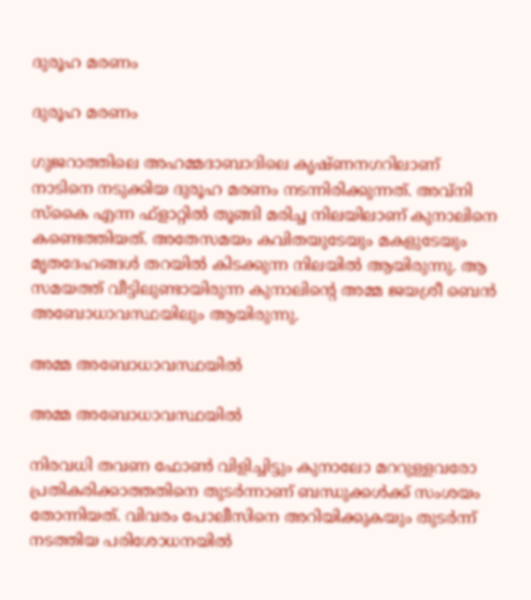ദുരൂഹ മരണം

ദുരൂഹ മരണം

ഗുജറാത്തിലെ അഹമ്മദാബാദിലെ കൃഷ്ണനഗറിലാണ് നാടിനെ നടുക്കിയ ദുരൂഹ മരണം നടന്നിരിക്കുന്നത്. അവ്‌നി സ്‌കൈ എന്ന ഫ്‌ളാറ്റില്‍ തൂങ്ങി മരിച്ച നിലയിലാണ് കുനാലിനെ കണ്ടെത്തിയത്. അതേസമയം കവിതയുടേയും മകളുടേയും മൃതദേഹങ്ങള്‍ തറയില്‍ കിടക്കുന്ന നിലയില്‍ ആയിരുന്നു. ആ സമയത്ത് വീട്ടിലുണ്ടായിരുന്ന കുനാലിന്റെ അമ്മ ജയശ്രീ ബെന്‍ അബോധാവസ്ഥയിലും ആയിരുന്നു.

അമ്മ അബോധാവസ്ഥയിൽ

അമ്മ അബോധാവസ്ഥയിൽ

നിരവധി തവണ ഫോണ്‍ വിളിച്ചിട്ടും കുനാലോ മററുള്ളവരോ പ്രതികരിക്കാത്തതിനെ തുടര്‍ന്നാണ് ബന്ധുക്കള്‍ക്ക് സംശയം തോന്നിയത്. വിവരം പോലീസിനെ അറിയിക്കുകയും തുടര്‍ന്ന് നടത്തിയ പരിശോധനയില്‍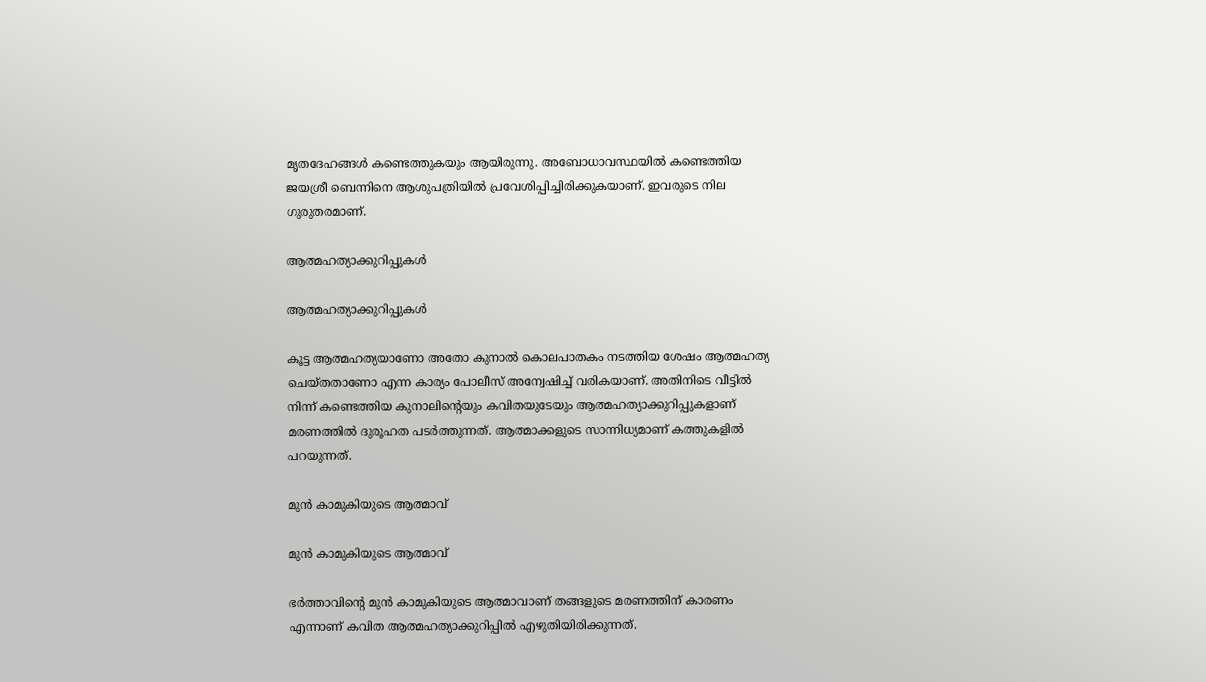മൃതദേഹങ്ങള്‍ കണ്ടെത്തുകയും ആയിരുന്നു. അബോധാവസ്ഥയില്‍ കണ്ടെത്തിയ ജയശ്രീ ബെന്നിനെ ആശുപത്രിയില്‍ പ്രവേശിപ്പിച്ചിരിക്കുകയാണ്. ഇവരുടെ നില ഗുരുതരമാണ്.

ആത്മഹത്യാക്കുറിപ്പുകൾ

ആത്മഹത്യാക്കുറിപ്പുകൾ

കൂട്ട ആത്മഹത്യയാണോ അതോ കുനാല്‍ കൊലപാതകം നടത്തിയ ശേഷം ആത്മഹത്യ ചെയ്തതാണോ എന്ന കാര്യം പോലീസ് അന്വേഷിച്ച് വരികയാണ്. അതിനിടെ വീട്ടില്‍ നിന്ന് കണ്ടെത്തിയ കുനാലിന്റെയും കവിതയുടേയും ആത്മഹത്യാക്കുറിപ്പുകളാണ് മരണത്തില്‍ ദുരൂഹത പടര്‍ത്തുന്നത്. ആത്മാക്കളുടെ സാന്നിധ്യമാണ് കത്തുകളില്‍ പറയുന്നത്.

മുന്‍ കാമുകിയുടെ ആത്മാവ്

മുന്‍ കാമുകിയുടെ ആത്മാവ്

ഭര്‍ത്താവിന്റെ മുന്‍ കാമുകിയുടെ ആത്മാവാണ് തങ്ങളുടെ മരണത്തിന് കാരണം എന്നാണ് കവിത ആത്മഹത്യാക്കുറിപ്പില്‍ എഴുതിയിരിക്കുന്നത്.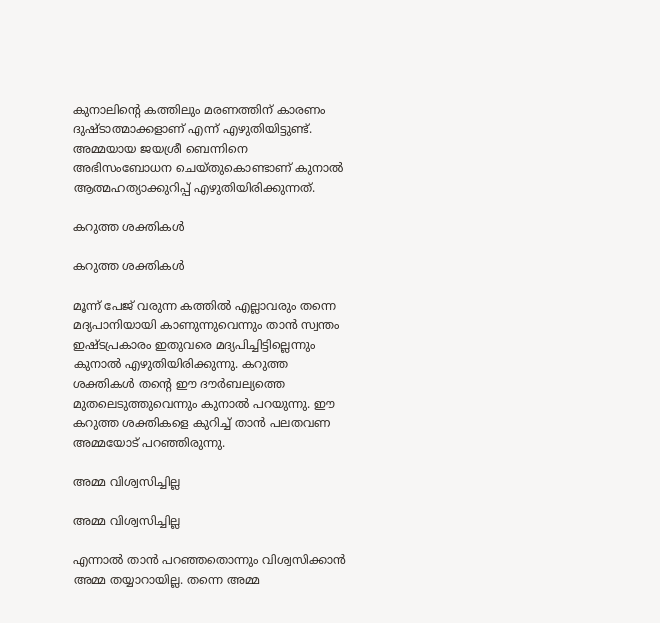കുനാലിന്റെ കത്തിലും മരണത്തിന് കാരണം ദുഷ്ടാത്മാക്കളാണ് എന്ന് എഴുതിയിട്ടുണ്ട്. അമ്മയായ ജയശ്രീ ബെന്നിനെ അഭിസംബോധന ചെയ്തുകൊണ്ടാണ് കുനാല്‍ ആത്മഹത്യാക്കുറിപ്പ് എഴുതിയിരിക്കുന്നത്.

കറുത്ത ശക്തികള്‍

കറുത്ത ശക്തികള്‍

മൂന്ന് പേജ് വരുന്ന കത്തില്‍ എല്ലാവരും തന്നെ മദ്യപാനിയായി കാണുന്നുവെന്നും താന്‍ സ്വന്തം ഇഷ്ടപ്രകാരം ഇതുവരെ മദ്യപിച്ചിട്ടില്ലെന്നും കുനാല്‍ എഴുതിയിരിക്കുന്നു. കറുത്ത ശക്തികള്‍ തന്റെ ഈ ദൗര്‍ബല്യത്തെ മുതലെടുത്തുവെന്നും കുനാല്‍ പറയുന്നു. ഈ കറുത്ത ശക്തികളെ കുറിച്ച് താന്‍ പലതവണ അമ്മയോട് പറഞ്ഞിരുന്നു.

അമ്മ വിശ്വസിച്ചില്ല

അമ്മ വിശ്വസിച്ചില്ല

എന്നാല്‍ താന്‍ പറഞ്ഞതൊന്നും വിശ്വസിക്കാന്‍ അമ്മ തയ്യാറായില്ല. തന്നെ അമ്മ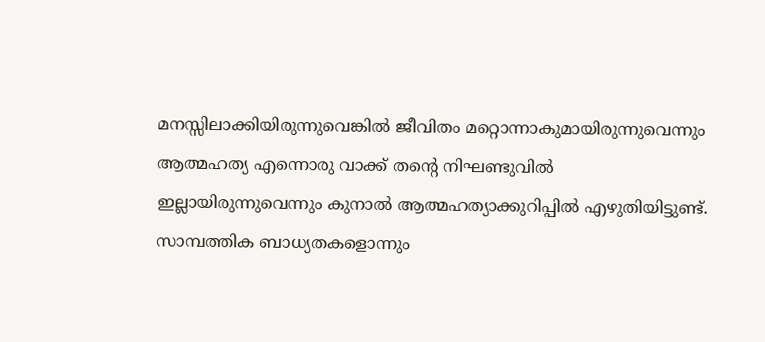മനസ്സിലാക്കിയിരുന്നുവെങ്കില്‍ ജീവിതം മറ്റൊന്നാകുമായിരുന്നുവെന്നും ആത്മഹത്യ എന്നൊരു വാക്ക് തന്റെ നിഘണ്ടുവില്‍ ഇല്ലായിരുന്നുവെന്നും കുനാല്‍ ആത്മഹത്യാക്കുറിപ്പില്‍ എഴുതിയിട്ടുണ്ട്. സാമ്പത്തിക ബാധ്യതകളൊന്നും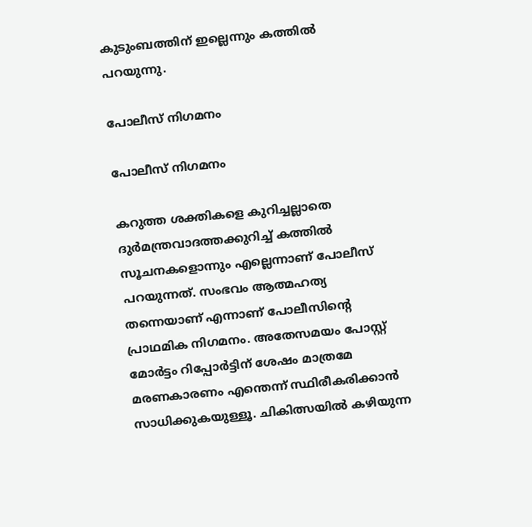കുടുംബത്തിന് ഇല്ലെന്നും കത്തില്‍ പറയുന്നു.

പോലീസ് നിഗമനം

പോലീസ് നിഗമനം

കറുത്ത ശക്തികളെ കുറിച്ചല്ലാതെ ദുര്‍മന്ത്രവാദത്തക്കുറിച്ച് കത്തില്‍ സൂചനകളൊന്നും എല്ലെന്നാണ് പോലീസ് പറയുന്നത്. സംഭവം ആത്മഹത്യ തന്നെയാണ് എന്നാണ് പോലീസിന്റെ പ്രാഥമിക നിഗമനം. അതേസമയം പോസ്റ്റ് മോര്‍ട്ടം റിപ്പോര്‍ട്ടിന് ശേഷം മാത്രമേ മരണകാരണം എന്തെന്ന് സ്ഥിരീകരിക്കാന്‍ സാധിക്കുകയുള്ളൂ. ചികിത്സയില്‍ കഴിയുന്ന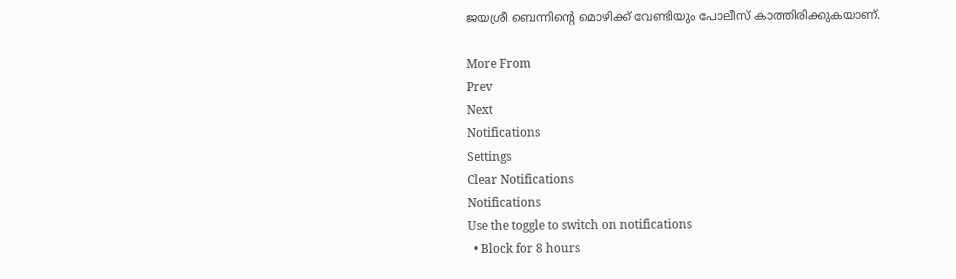ജയശ്രീ ബെന്നിന്റെ മൊഴിക്ക് വേണ്ടിയും പോലീസ് കാത്തിരിക്കുകയാണ്.

More From
Prev
Next
Notifications
Settings
Clear Notifications
Notifications
Use the toggle to switch on notifications
  • Block for 8 hours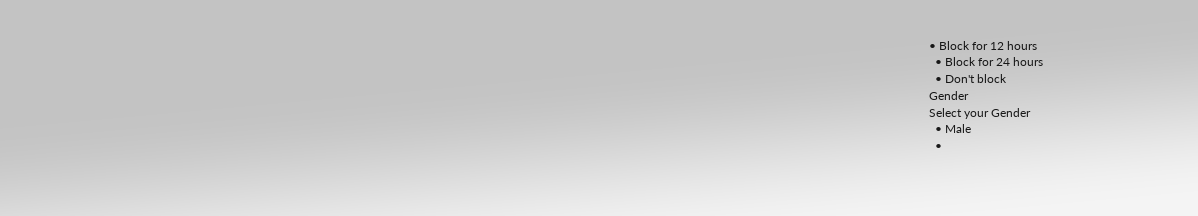• Block for 12 hours
  • Block for 24 hours
  • Don't block
Gender
Select your Gender
  • Male
  •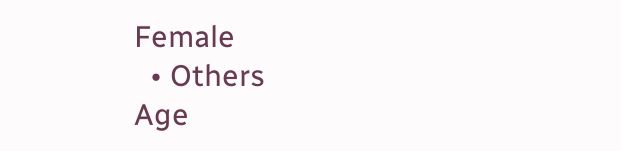Female
  • Others
Age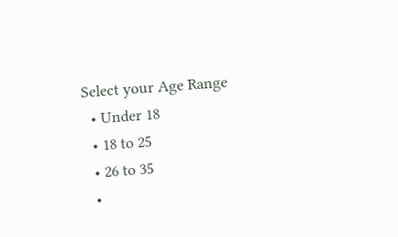Select your Age Range
  • Under 18
  • 18 to 25
  • 26 to 35
  •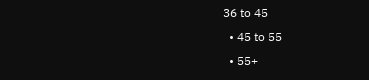36 to 45
  • 45 to 55
  • 55+